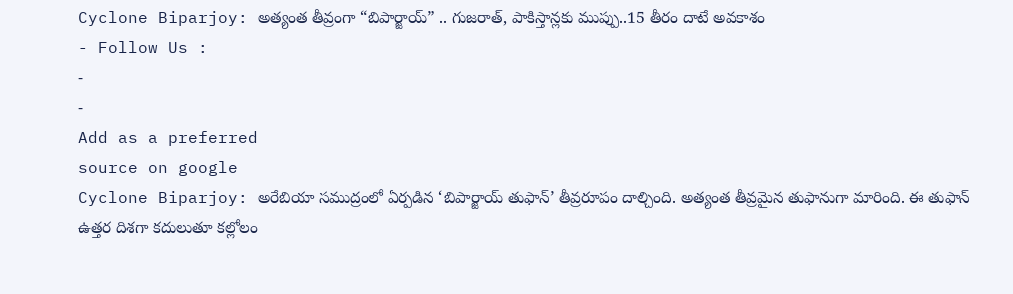Cyclone Biparjoy: అత్యంత తీవ్రంగా “బిపార్జాయ్” .. గుజరాత్, పాకిస్తాన్లకు ముప్పు..15 తీరం దాటే అవకాశం
- Follow Us :
-
-
Add as a preferred
source on google
Cyclone Biparjoy: అరేబియా సముద్రంలో ఏర్పడిన ‘బిపార్జాయ్ తుఫాన్’ తీవ్రరూపం దాల్చింది. అత్యంత తీవ్రమైన తుఫానుగా మారింది. ఈ తుఫాన్ ఉత్తర దిశగా కదులుతూ కల్లోలం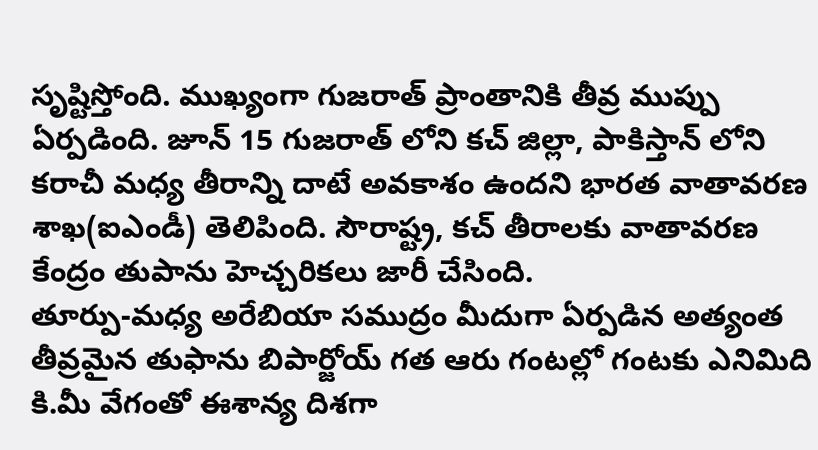సృష్టిస్తోంది. ముఖ్యంగా గుజరాత్ ప్రాంతానికి తీవ్ర ముప్పు ఏర్పడింది. జూన్ 15 గుజరాత్ లోని కచ్ జిల్లా, పాకిస్తాన్ లోని కరాచీ మధ్య తీరాన్ని దాటే అవకాశం ఉందని భారత వాతావరణ శాఖ(ఐఎండీ) తెలిపింది. సౌరాష్ట్ర, కచ్ తీరాలకు వాతావరణ కేంద్రం తుపాను హెచ్చరికలు జారీ చేసింది.
తూర్పు-మధ్య అరేబియా సముద్రం మీదుగా ఏర్పడిన అత్యంత తీవ్రమైన తుఫాను బిపార్జోయ్ గత ఆరు గంటల్లో గంటకు ఎనిమిది కి.మీ వేగంతో ఈశాన్య దిశగా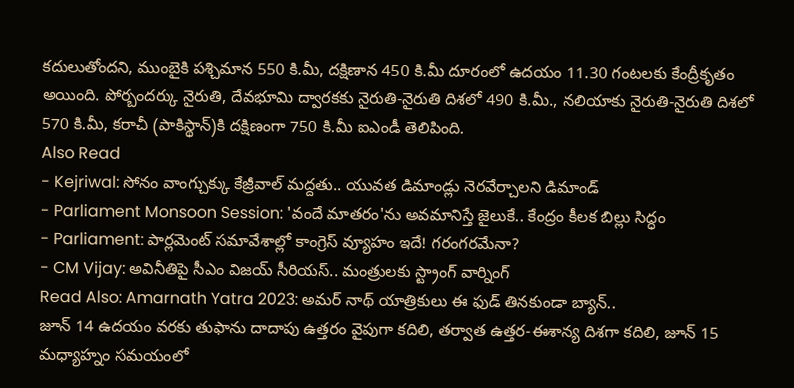కదులుతోందని, ముంబైకి పశ్చిమాన 550 కి.మీ, దక్షిణాన 450 కి.మీ దూరంలో ఉదయం 11.30 గంటలకు కేంద్రీకృతం అయింది. పోర్బందర్కు నైరుతి, దేవభూమి ద్వారకకు నైరుతి-నైరుతి దిశలో 490 కి.మీ., నలియాకు నైరుతి-నైరుతి దిశలో 570 కి.మీ, కరాచీ (పాకిస్థాన్)కి దక్షిణంగా 750 కి.మీ ఐఎండీ తెలిపింది.
Also Read
- Kejriwal: సోనం వాంగ్చుక్కు కేజ్రీవాల్ మద్దతు.. యువత డిమాండ్లు నెరవేర్చాలని డిమాండ్
- Parliament Monsoon Session: 'వందే మాతరం'ను అవమానిస్తే జైలుకే.. కేంద్రం కీలక బిల్లు సిద్ధం
- Parliament: పార్లమెంట్ సమావేశాల్లో కాంగ్రెస్ వ్యూహం ఇదే! గరంగరమేనా?
- CM Vijay: అవినీతిపై సీఎం విజయ్ సీరియస్.. మంత్రులకు స్ట్రాంగ్ వార్నింగ్
Read Also: Amarnath Yatra 2023: అమర్ నాథ్ యాత్రికులు ఈ ఫుడ్ తినకుండా బ్యాన్..
జూన్ 14 ఉదయం వరకు తుఫాను దాదాపు ఉత్తరం వైపుగా కదిలి, తర్వాత ఉత్తర-ఈశాన్య దిశగా కదిలి, జూన్ 15 మధ్యాహ్నం సమయంలో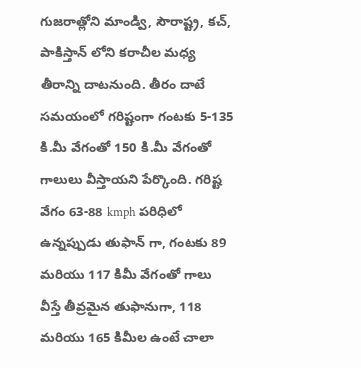గుజరాత్లోని మాండ్వి, సౌరాష్ట్ర, కచ్, పాకిస్తాన్ లోని కరాచీల మధ్య తీరాన్ని దాటనుంది. తీరం దాటే సమయంలో గరిష్టంగా గంటకు 5-135 కి.మీ వేగంతో 150 కి.మీ వేగంతో గాలులు వీస్తాయని పేర్కొంది. గరిష్ట వేగం 63-88 kmph పరిధిలో ఉన్నప్పుడు తుఫాన్ గా, గంటకు 89 మరియు 117 కిమీ వేగంతో గాలు వీస్తే తీవ్రమైన తుఫానుగా, 118 మరియు 165 కిమీల ఉంటే చాలా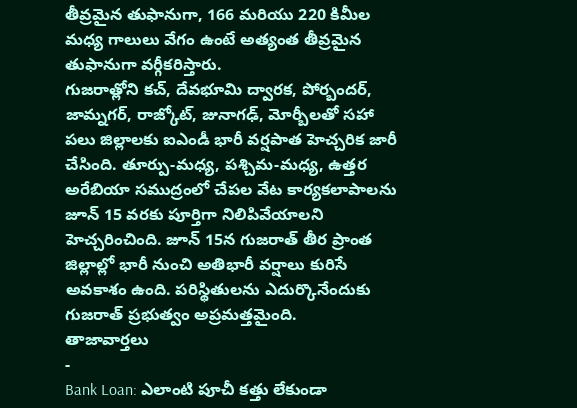తీవ్రమైన తుఫానుగా, 166 మరియు 220 కిమీల మధ్య గాలులు వేగం ఉంటే అత్యంత తీవ్రమైన తుఫానుగా వర్గీకరిస్తారు.
గుజరాత్లోని కచ్, దేవభూమి ద్వారక, పోర్బందర్, జామ్నగర్, రాజ్కోట్, జునాగఢ్, మోర్బీలతో సహా పలు జిల్లాలకు ఐఎండీ భారీ వర్షపాత హెచ్చరిక జారీ చేసింది. తూర్పు-మధ్య, పశ్చిమ-మధ్య, ఉత్తర అరేబియా సముద్రంలో చేపల వేట కార్యకలాపాలను జూన్ 15 వరకు పూర్తిగా నిలిపివేయాలని హెచ్చరించింది. జూన్ 15న గుజరాత్ తీర ప్రాంత జిల్లాల్లో భారీ నుంచి అతిభారీ వర్షాలు కురిసే అవకాశం ఉంది. పరిస్థితులను ఎదుర్కొనేందుకు గుజరాత్ ప్రభుత్వం అప్రమత్తమైంది.
తాజావార్తలు
-
Bank Loan: ఎలాంటి పూచీ కత్తు లేకుండా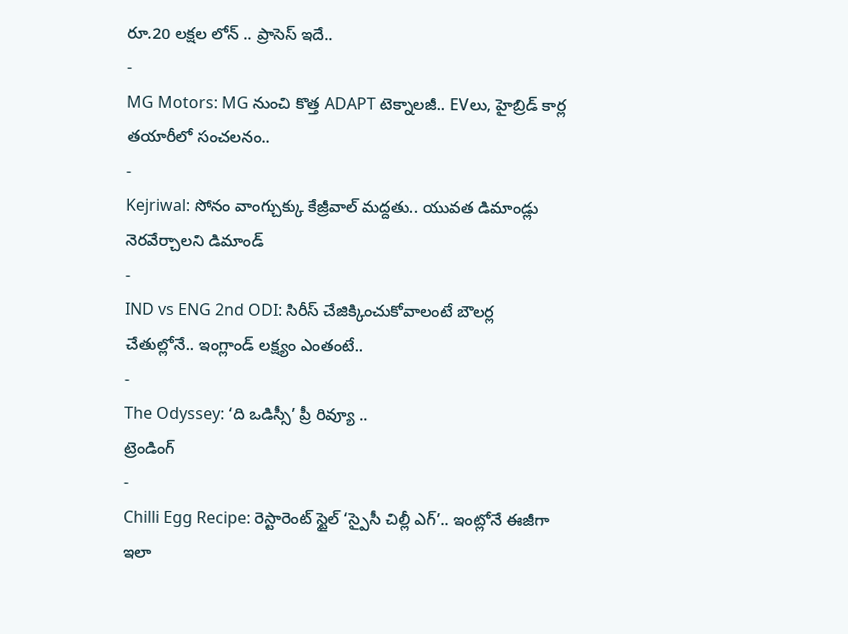రూ.20 లక్షల లోన్ .. ప్రాసెస్ ఇదే..
-
MG Motors: MG నుంచి కొత్త ADAPT టెక్నాలజీ.. EVలు, హైబ్రిడ్ కార్ల తయారీలో సంచలనం..
-
Kejriwal: సోనం వాంగ్చుక్కు కేజ్రీవాల్ మద్దతు.. యువత డిమాండ్లు నెరవేర్చాలని డిమాండ్
-
IND vs ENG 2nd ODI: సిరీస్ చేజిక్కించుకోవాలంటే బౌలర్ల చేతుల్లోనే.. ఇంగ్లాండ్ లక్ష్యం ఎంతంటే..
-
The Odyssey: ‘ది ఒడిస్సీ’ ప్రీ రివ్యూ ..
ట్రెండింగ్
-
Chilli Egg Recipe: రెస్టారెంట్ స్టైల్ ‘స్పైసీ చిల్లీ ఎగ్’.. ఇంట్లోనే ఈజీగా ఇలా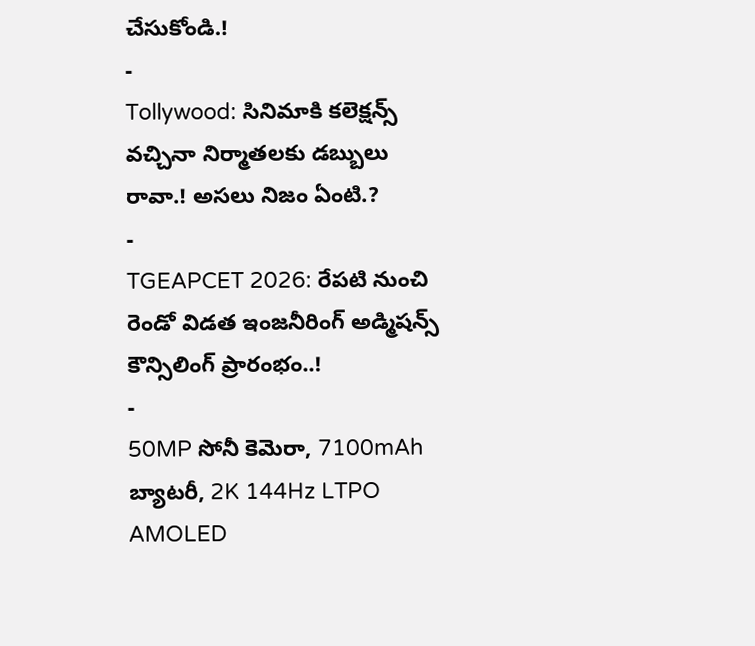చేసుకోండి.!
-
Tollywood: సినిమాకి కలెక్షన్స్ వచ్చినా నిర్మాతలకు డబ్బులు రావా.! అసలు నిజం ఏంటి.?
-
TGEAPCET 2026: రేపటి నుంచి రెండో విడత ఇంజనీరింగ్ అడ్మిషన్స్ కౌన్సిలింగ్ ప్రారంభం..!
-
50MP సోనీ కెమెరా, 7100mAh బ్యాటరీ, 2K 144Hz LTPO AMOLED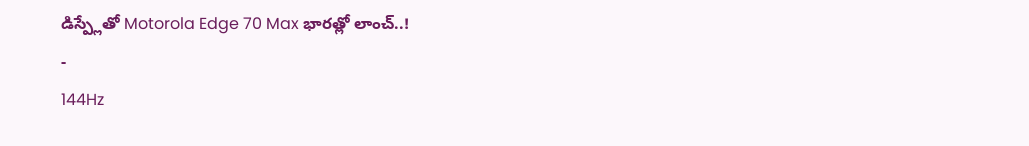డిస్ప్లేతో Motorola Edge 70 Max భారత్లో లాంచ్..!
-
144Hz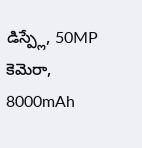డిస్ప్లే, 50MP కెమెరా, 8000mAh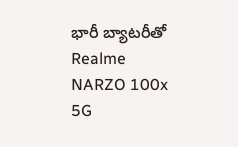భారీ బ్యాటరీతో Realme NARZO 100x 5G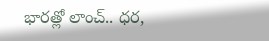భారత్లో లాంచ్.. ధర,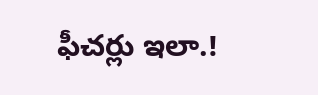ఫీచర్లు ఇలా.!